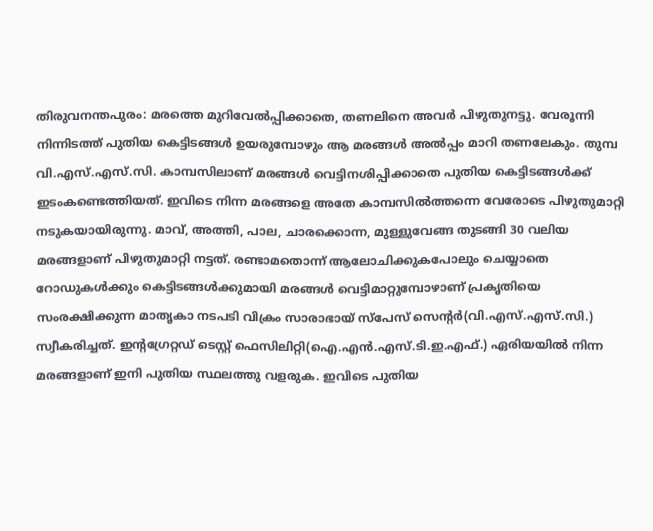തിരുവനന്തപുരം: മരത്തെ മുറിവേൽപ്പിക്കാതെ, തണലിനെ അവർ പിഴുതുനട്ടു. വേരൂന്നി നിന്നിടത്ത് പുതിയ കെട്ടിടങ്ങൾ ഉയരുമ്പോഴും ആ മരങ്ങൾ അൽപ്പം മാറി തണലേകും. തുമ്പ വി.എസ്.എസ്.സി. കാമ്പസിലാണ് മരങ്ങൾ വെട്ടിനശിപ്പിക്കാതെ പുതിയ കെട്ടിടങ്ങൾക്ക് ഇടംകണ്ടെത്തിയത്. ഇവിടെ നിന്ന മരങ്ങളെ അതേ കാമ്പസിൽത്തന്നെ വേരോടെ പിഴുതുമാറ്റി നടുകയായിരുന്നു. മാവ്, അത്തി, പാല, ചാരക്കൊന്ന, മുള്ളുവേങ്ങ തുടങ്ങി 30 വലിയ മരങ്ങളാണ് പിഴുതുമാറ്റി നട്ടത്. രണ്ടാമതൊന്ന് ആലോചിക്കുകപോലും ചെയ്യാതെ റോഡുകൾക്കും കെട്ടിടങ്ങൾക്കുമായി മരങ്ങൾ വെട്ടിമാറ്റുമ്പോഴാണ് പ്രകൃതിയെ സംരക്ഷിക്കുന്ന മാതൃകാ നടപടി വിക്രം സാരാഭായ് സ്പേസ് സെന്റർ(വി.എസ്.എസ്.സി.) സ്വീകരിച്ചത്. ഇന്റഗ്രേറ്റഡ് ടെസ്റ്റ് ഫെസിലിറ്റി(ഐ.എൻ.എസ്.ടി.ഇ.എഫ്.) ഏരിയയിൽ നിന്ന മരങ്ങളാണ് ഇനി പുതിയ സ്ഥലത്തു വളരുക. ഇവിടെ പുതിയ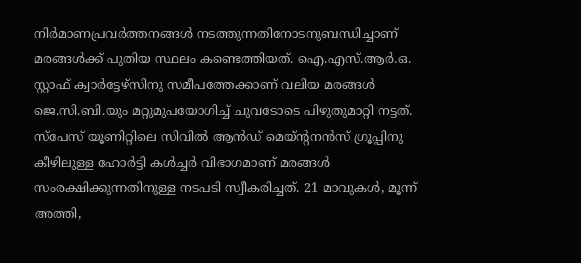നിർമാണപ്രവർത്തനങ്ങൾ നടത്തുന്നതിനോടനുബന്ധിച്ചാണ് മരങ്ങൾക്ക് പുതിയ സ്ഥലം കണ്ടെത്തിയത്. ഐ.എസ്.ആർ.ഒ. സ്റ്റാഫ് ക്വാർട്ടേഴ്സിനു സമീപത്തേക്കാണ് വലിയ മരങ്ങൾ ജെ.സി.ബി.യും മറ്റുമുപയോഗിച്ച് ചുവടോടെ പിഴുതുമാറ്റി നട്ടത്. സ്പേസ് യൂണിറ്റിലെ സിവിൽ ആൻഡ് മെയ്ന്റനൻസ് ഗ്രൂപ്പിനു കീഴിലുള്ള ഹോർട്ടി കൾച്ചർ വിഭാഗമാണ് മരങ്ങൾ സംരക്ഷിക്കുന്നതിനുള്ള നടപടി സ്വീകരിച്ചത്. 21 മാവുകൾ, മൂന്ന് അത്തി,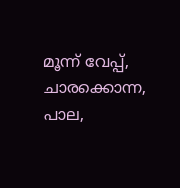മൂന്ന് വേപ്പ്, ചാരക്കൊന്ന, പാല,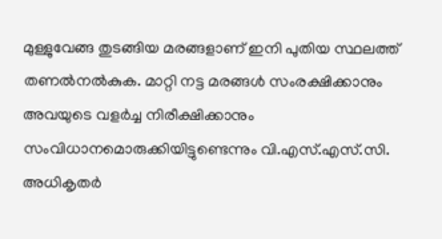മുള്ളുവേങ്ങ തുടങ്ങിയ മരങ്ങളാണ് ഇനി പുതിയ സ്ഥലത്ത് തണൽനൽകുക. മാറ്റി നട്ട മരങ്ങൾ സംരക്ഷിക്കാനും അവയുടെ വളർച്ച നിരീക്ഷിക്കാനും സംവിധാനമൊരുക്കിയിട്ടുണ്ടെന്നും വി.എസ്.എസ്.സി. അധികൃതർ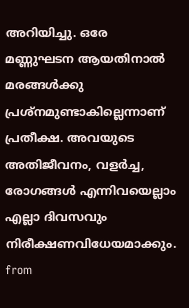അറിയിച്ചു. ഒരേ മണ്ണുഘടന ആയതിനാൽ മരങ്ങൾക്കു പ്രശ്നമുണ്ടാകില്ലെന്നാണ് പ്രതീക്ഷ. അവയുടെ അതിജീവനം, വളർച്ച, രോഗങ്ങൾ എന്നിവയെല്ലാം എല്ലാ ദിവസവും നിരീക്ഷണവിധേയമാക്കും.
from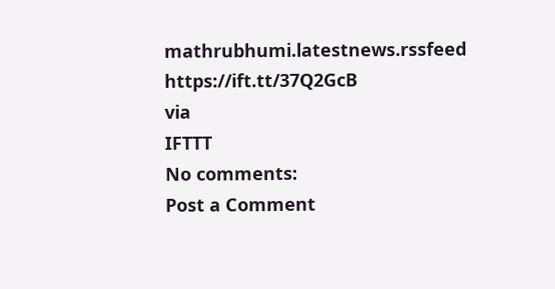mathrubhumi.latestnews.rssfeed https://ift.tt/37Q2GcB
via
IFTTT
No comments:
Post a Comment